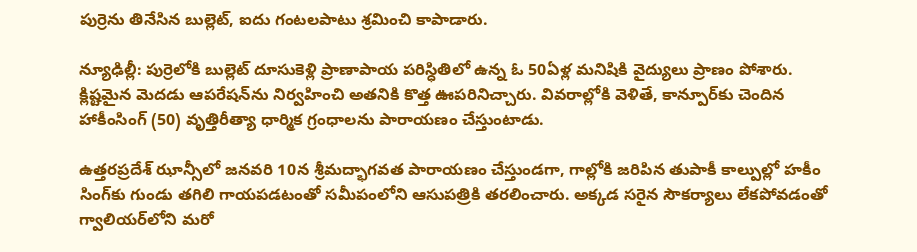పుర్రెను తినేసిన బుల్లెట్, ఐదు గంటలపాటు శ్రమించి కాపాడారు.

న్యూఢిల్లీ: పుర్రెలోకి బుల్లెట్ దూసుకెళ్లి ప్రాణాపాయ పరిస్ధితిలో ఉన్న ఓ 50ఏళ్ల మనిషికి వైద్యులు ప్రాణం పోశారు. క్లిష్టమైన మెదడు ఆపరేషన్‌ను నిర్వహించి అతనికి కొత్త ఊపరినిచ్చారు. వివరాల్లోకి వెళితే, కాన్పూర్‌కు చెందిన హాకీంసింగ్ (50) వృత్తిరీత్యా ధార్మిక గ్రంధాలను పారాయణం చేస్తుంటాడు.

ఉత్తరప్రదేశ్ ఝాన్సీలో జనవరి 10న శ్రీమద్భాగవత పారాయణం చేస్తుండగా, గాల్లోకి జరిపిన తుపాకీ కాల్పుల్లో హకీం సింగ్‌కు గుండు తగిలి గాయపడటంతో సమీపంలోని ఆసుపత్రికి తరలించారు. అక్కడ సరైన సౌకర్యాలు లేకపోవడంతో గ్వాలియర్‌లోని మరో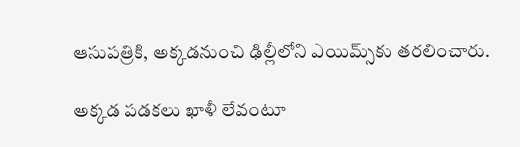ఆసుపత్రికి, అక్కడనుంచి ఢిల్లీలోని ఎయిమ్స్‌కు తరలించారు.

అక్కడ పడకలు ఖాళీ లేవంటూ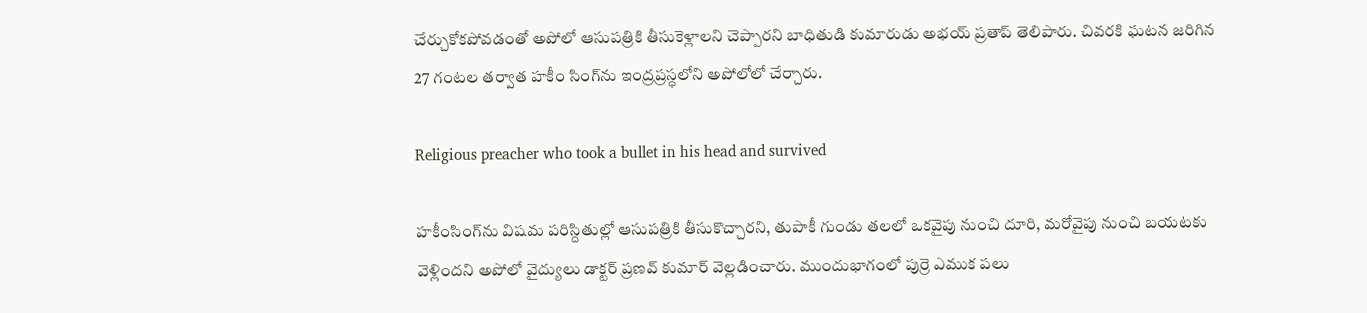చేర్చుకోకపోవడంతో అపోలో ఆసుపత్రికి తీసుకెళ్లాలని చెప్పారని బాధితుడి కుమారుడు అభయ్ ప్రతాప్ తెలిపారు. చివరకి ఘటన జరిగిన 27 గంటల తర్వాత హకీం సింగ్‌ను ఇంద్రప్రస్ధలోని అపోలోలో చేర్చారు.

Religious preacher who took a bullet in his head and survived

హకీంసింగ్‌ను విషమ పరిస్దితుల్లో ఆసుపత్రికి తీసుకొచ్చారని, తుపాకీ గుండు తలలో ఒకవైపు నుంచి దూరి, మరోవైపు నుంచి బయటకు వెళ్లిందని అపోలో వైద్యులు డాక్టర్ ప్రణవ్ కుమార్ వెల్లడించారు. ముందుభాగంలో పుర్రె ఎముక పలు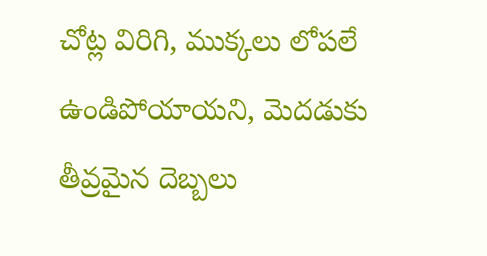చోట్ల విరిగి, ముక్కలు లోపలే ఉండిపోయాయని, మెదడుకు తీవ్రమైన దెబ్బలు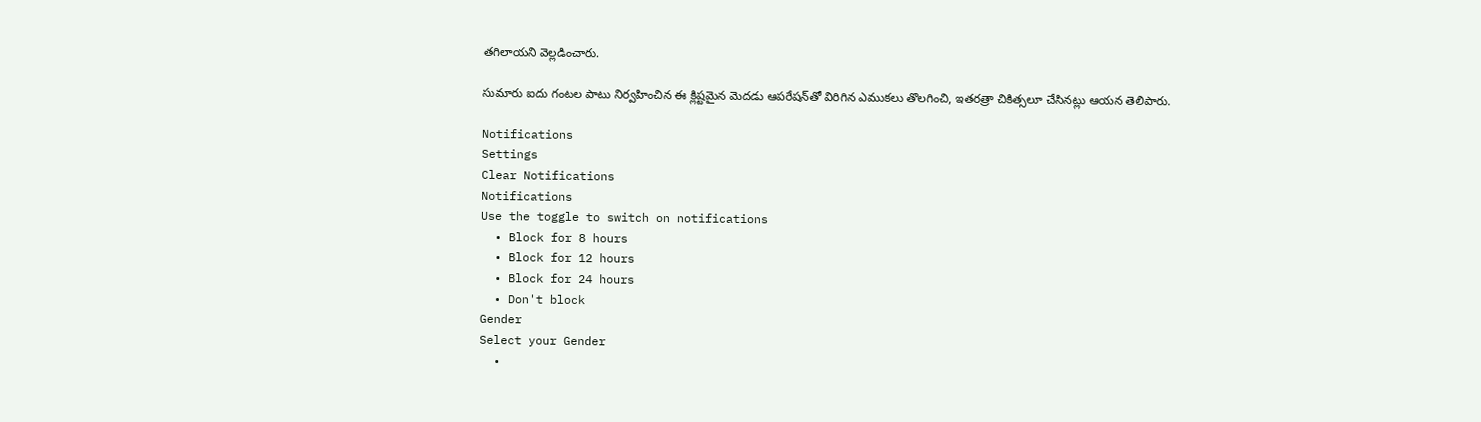తగిలాయని వెల్లడించారు.

సుమారు ఐదు గంటల పాటు నిర్వహించిన ఈ క్లిష్టమైన మెదడు ఆపరేషన్‌తో విరిగిన ఎముకలు తొలగించి, ఇతరత్రా చికిత్సలూ చేసినట్లు ఆయన తెలిపారు.

Notifications
Settings
Clear Notifications
Notifications
Use the toggle to switch on notifications
  • Block for 8 hours
  • Block for 12 hours
  • Block for 24 hours
  • Don't block
Gender
Select your Gender
  •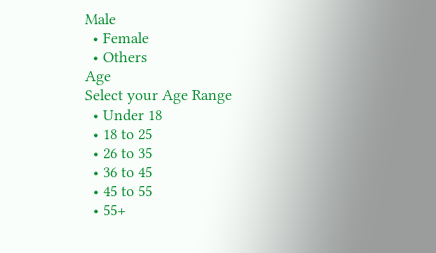Male
  • Female
  • Others
Age
Select your Age Range
  • Under 18
  • 18 to 25
  • 26 to 35
  • 36 to 45
  • 45 to 55
  • 55+